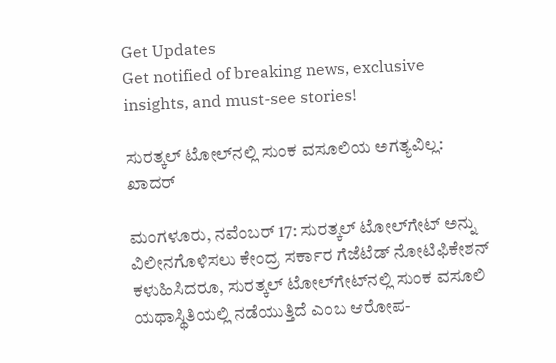Get Updates
Get notified of breaking news, exclusive insights, and must-see stories!

ಸುರತ್ಕಲ್ ಟೋಲ್‌ನಲ್ಲಿ ಸುಂಕ ವಸೂಲಿಯ ಅಗತ್ಯವಿಲ್ಲ: ಖಾದರ್

ಮಂಗಳೂರು, ನವೆಂಬರ್ 17: ಸುರತ್ಕಲ್ ಟೋಲ್‌ಗೇಟ್‌ ಅನ್ನು ವಿಲೀನಗೊಳಿಸಲು ಕೇಂದ್ರ ಸರ್ಕಾರ ಗೆಜೆಟೆಡ್ ನೋಟಿಫಿಕೇಶನ್ ಕಳುಹಿಸಿದರೂ, ಸುರತ್ಕಲ್ ಟೋಲ್‌ಗೇಟ್‌ನಲ್ಲಿ ಸುಂಕ ವಸೂಲಿ ಯಥಾಸ್ಥಿತಿಯಲ್ಲಿ ನಡೆಯುತ್ತಿದೆ ಎಂಬ ಆರೋಪ-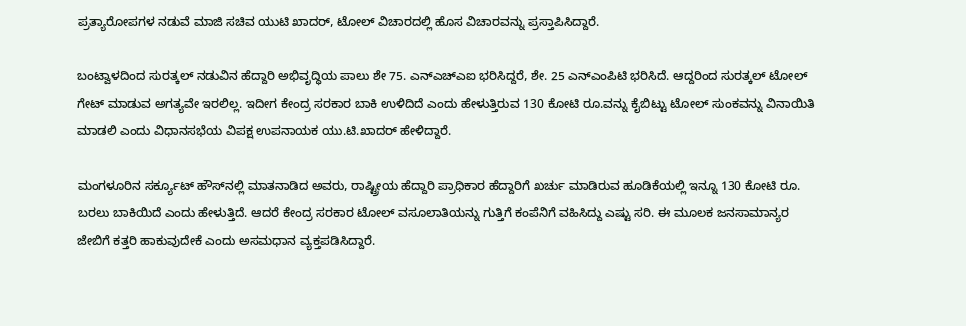ಪ್ರತ್ಯಾರೋಪಗಳ ನಡುವೆ ಮಾಜಿ ಸಚಿವ ಯುಟಿ ಖಾದರ್, ಟೋಲ್ ವಿಚಾರದಲ್ಲಿ ಹೊಸ ವಿಚಾರವನ್ನು ಪ್ರಸ್ತಾಪಿಸಿದ್ದಾರೆ.

ಬಂಟ್ವಾಳದಿಂದ ಸುರತ್ಕಲ್ ನಡುವಿನ ಹೆದ್ದಾರಿ ಅಭಿವೃದ್ಧಿಯ ಪಾಲು ಶೇ 75. ಎನ್ಎಚ್ಎಐ ಭರಿಸಿದ್ದರೆ, ಶೇ. 25 ಎನ್ಎಂಪಿಟಿ ಭರಿಸಿದೆ. ಆದ್ದರಿಂದ ಸುರತ್ಕಲ್ ಟೋಲ್ ಗೇಟ್ ಮಾಡುವ ಅಗತ್ಯವೇ ಇರಲಿಲ್ಲ. ಇದೀಗ ಕೇಂದ್ರ ಸರಕಾರ ಬಾಕಿ ಉಳಿದಿದೆ ಎಂದು ಹೇಳುತ್ತಿರುವ 130 ಕೋಟಿ ರೂ.ವನ್ನು ಕೈಬಿಟ್ಟು ಟೋಲ್ ಸುಂಕವನ್ನು ವಿನಾಯಿತಿ ಮಾಡಲಿ ಎಂದು ವಿಧಾನಸಭೆಯ ವಿಪಕ್ಷ ಉಪನಾಯಕ ಯು.ಟಿ.ಖಾದರ್ ಹೇಳಿದ್ದಾರೆ.

ಮಂಗಳೂರಿನ ಸರ್ಕ್ಯೂಟ್ ಹೌಸ್‌ನಲ್ಲಿ ಮಾತನಾಡಿದ ಅವರು, ರಾಷ್ಟ್ರೀಯ ಹೆದ್ದಾರಿ ಪ್ರಾಧಿಕಾರ ಹೆದ್ದಾರಿಗೆ ಖರ್ಚು ಮಾಡಿರುವ ಹೂಡಿಕೆಯಲ್ಲಿ ಇನ್ನೂ 130 ಕೋಟಿ ರೂ. ಬರಲು ಬಾಕಿಯಿದೆ ಎಂದು ಹೇಳುತ್ತಿದೆ. ಆದರೆ ಕೇಂದ್ರ ಸರಕಾರ ಟೋಲ್ ವಸೂಲಾತಿಯನ್ನು ಗುತ್ತಿಗೆ ಕಂಪೆನಿಗೆ ವಹಿಸಿದ್ದು ಎಷ್ಟು ಸರಿ. ಈ ಮೂಲಕ ಜನಸಾಮಾನ್ಯರ ಜೇಬಿಗೆ ಕತ್ತರಿ ಹಾಕುವುದೇಕೆ ಎಂದು ಅಸಮಧಾನ ವ್ಯಕ್ತಪಡಿಸಿದ್ದಾರೆ.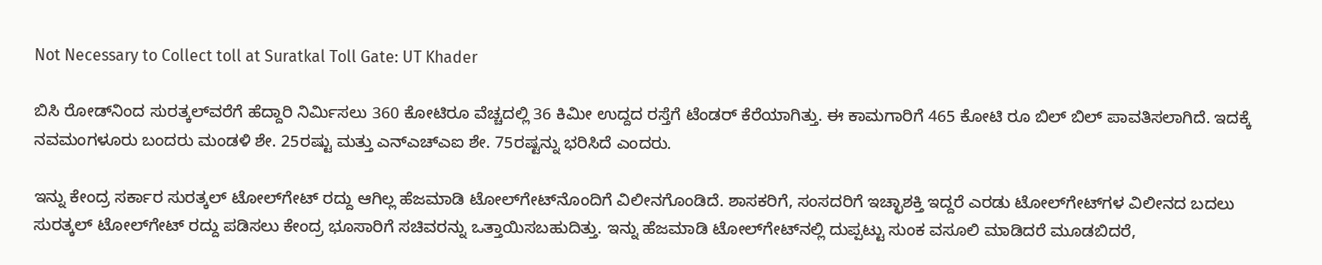Not Necessary to Collect toll at Suratkal Toll Gate: UT Khader

ಬಿಸಿ ರೋಡ್‌ನಿಂದ ಸುರತ್ಕಲ್‌ವರೆಗೆ ಹೆದ್ದಾರಿ ನಿರ್ಮಿಸಲು 360 ಕೋಟಿರೂ ವೆಚ್ಚದಲ್ಲಿ 36 ಕಿಮೀ ಉದ್ದದ ರಸ್ತೆಗೆ ಟೆಂಡರ್‌ ಕೆರೆಯಾಗಿತ್ತು. ಈ ಕಾಮಗಾರಿಗೆ 465 ಕೋಟಿ ರೂ ಬಿಲ್‌ ಬಿಲ್ ಪಾವತಿಸಲಾಗಿದೆ. ಇದಕ್ಕೆ ನವಮಂಗಳೂರು ಬಂದರು ಮಂಡಳಿ ಶೇ. 25ರಷ್ಟು ಮತ್ತು ಎನ್‌ಎಚ್‌ಎಐ ಶೇ. 75ರಷ್ಟನ್ನು ಭರಿಸಿದೆ ಎಂದರು.

ಇನ್ನು ಕೇಂದ್ರ ಸರ್ಕಾರ ಸುರತ್ಕಲ್ ಟೋಲ್‌ಗೇಟ್ ರದ್ದು ಆಗಿಲ್ಲ ಹೆಜಮಾಡಿ ಟೋಲ್‌ಗೇಟ್‌ನೊಂದಿಗೆ ವಿಲೀನಗೊಂಡಿದೆ. ಶಾಸಕರಿಗೆ, ಸಂಸದರಿಗೆ ಇಚ್ಛಾಶಕ್ತಿ ಇದ್ದರೆ ಎರಡು ಟೋಲ್‌ಗೇಟ್‌ಗಳ ವಿಲೀನದ ಬದಲು ಸುರತ್ಕಲ್‌ ಟೋಲ್‌ಗೇಟ್‌ ರದ್ದು ಪಡಿಸಲು ಕೇಂದ್ರ ಭೂಸಾರಿಗೆ ಸಚಿವರನ್ನು ಒತ್ತಾಯಿಸಬಹುದಿತ್ತು. ಇನ್ನು ಹೆಜಮಾಡಿ ಟೋಲ್‌ಗೇಟ್‌ನಲ್ಲಿ ದುಪ್ಪಟ್ಟು ಸುಂಕ ವಸೂಲಿ ಮಾಡಿದರೆ ಮೂಡಬಿದರೆ,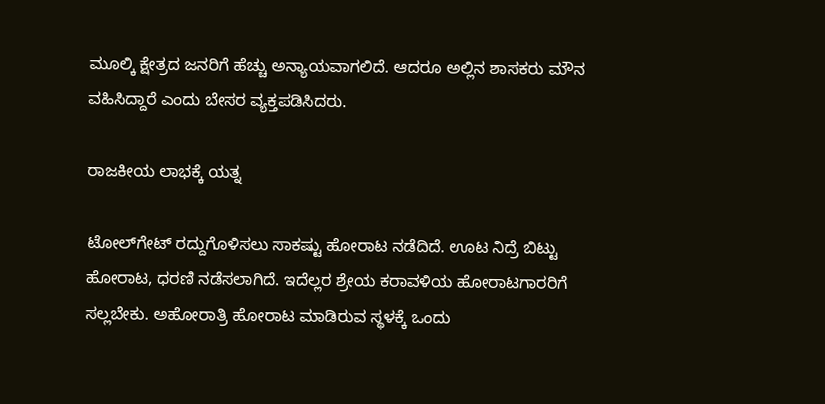ಮೂಲ್ಕಿ ಕ್ಷೇತ್ರದ ಜನರಿಗೆ ಹೆಚ್ಚು ಅನ್ಯಾಯವಾಗಲಿದೆ. ಆದರೂ ಅಲ್ಲಿನ ಶಾಸಕರು ಮೌನ ವಹಿಸಿದ್ದಾರೆ ಎಂದು ಬೇಸರ ವ್ಯಕ್ತಪಡಿಸಿದರು.

ರಾಜಕೀಯ ಲಾಭಕ್ಕೆ ಯತ್ನ

ಟೋಲ್‌ಗೇಟ್‌ ರದ್ದುಗೊಳಿಸಲು ಸಾಕಷ್ಟು ಹೋರಾಟ ನಡೆದಿದೆ. ಊಟ ನಿದ್ರೆ ಬಿಟ್ಟು ಹೋರಾಟ, ಧರಣಿ ನಡೆಸಲಾಗಿದೆ. ಇದೆಲ್ಲರ ಶ್ರೇಯ ಕರಾವಳಿಯ ಹೋರಾಟಗಾರರಿಗೆ ಸಲ್ಲಬೇಕು. ಅಹೋರಾತ್ರಿ ಹೋರಾಟ ಮಾಡಿರುವ ಸ್ಥಳಕ್ಕೆ ಒಂದು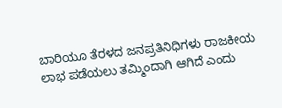ಬಾರಿಯೂ ತೆರಳದ ಜನಪ್ರತಿನಿಧಿಗಳು ರಾಜಕೀಯ ಲಾಭ ಪಡೆಯಲು ತಮ್ಮಿಂದಾಗಿ ಆಗಿದೆ ಎಂದು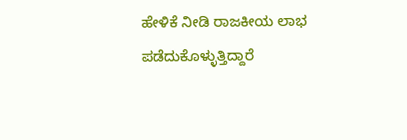ಹೇಳಿಕೆ ನೀಡಿ ರಾಜಕೀಯ ಲಾಭ ಪಡೆದುಕೊಳ್ಳುತ್ತಿದ್ದಾರೆ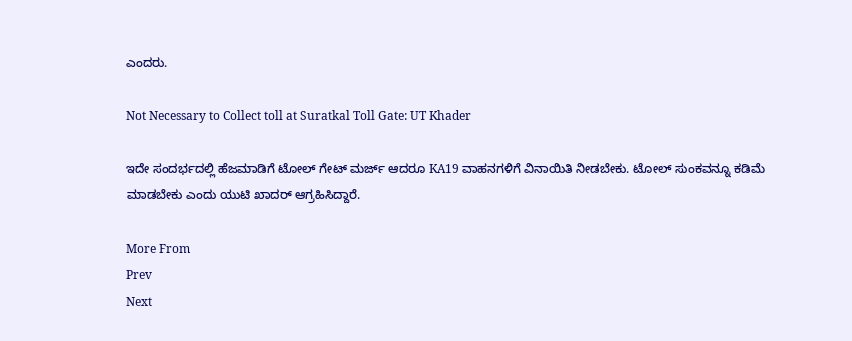ಎಂದರು.

Not Necessary to Collect toll at Suratkal Toll Gate: UT Khader

ಇದೇ ಸಂದರ್ಭದಲ್ಲಿ ಹೆಜಮಾಡಿಗೆ ಟೋಲ್ ಗೇಟ್ ಮರ್ಜ್ ಆದರೂ KA19 ವಾಹನಗಳಿಗೆ ವಿನಾಯಿತಿ ನೀಡಬೇಕು. ಟೋಲ್ ಸುಂಕವನ್ನೂ ಕಡಿಮೆ ಮಾಡಬೇಕು ಎಂದು ಯುಟಿ ಖಾದರ್ ಆಗ್ರಹಿಸಿದ್ದಾರೆ.

More From
Prev
Next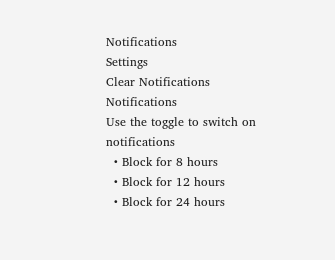Notifications
Settings
Clear Notifications
Notifications
Use the toggle to switch on notifications
  • Block for 8 hours
  • Block for 12 hours
  • Block for 24 hours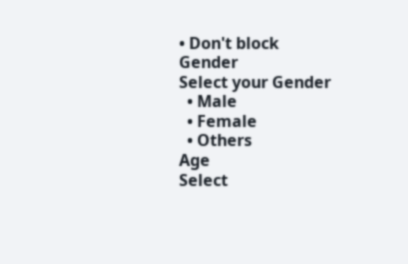• Don't block
Gender
Select your Gender
  • Male
  • Female
  • Others
Age
Select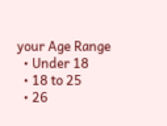your Age Range
  • Under 18
  • 18 to 25
  • 26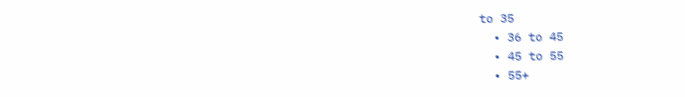to 35
  • 36 to 45
  • 45 to 55
  • 55+